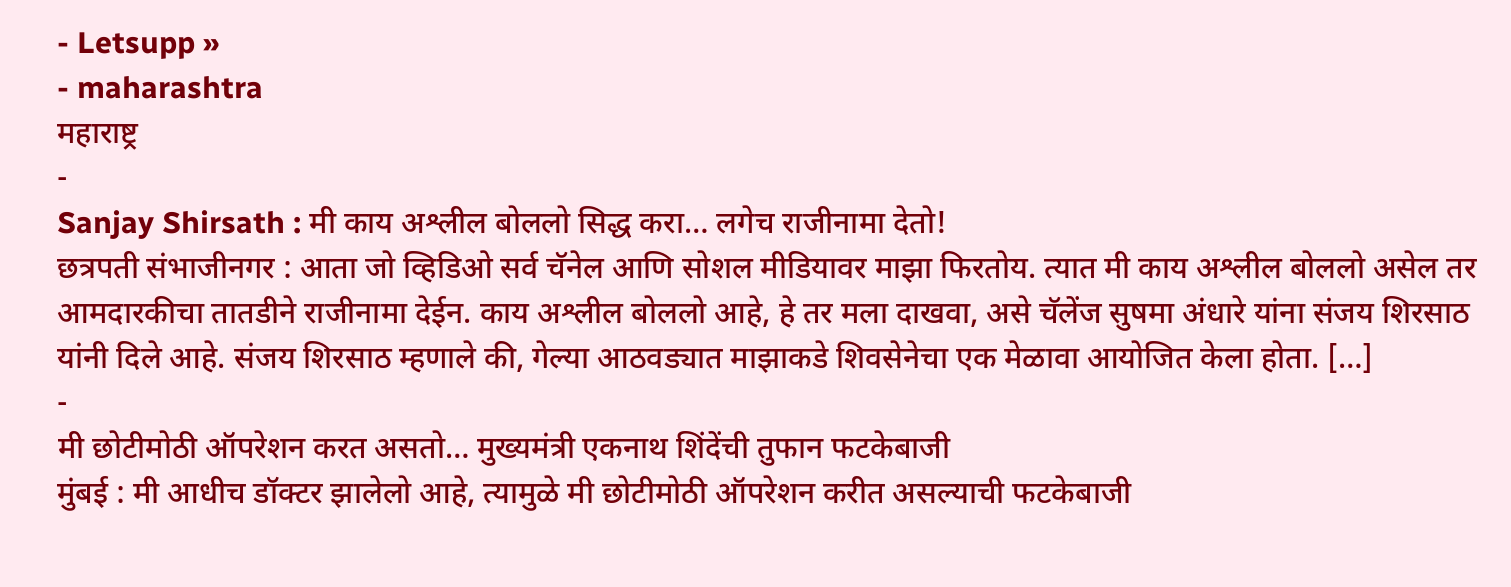- Letsupp »
- maharashtra
महाराष्ट्र
-
Sanjay Shirsath : मी काय अश्लील बोललो सिद्ध करा… लगेच राजीनामा देतो!
छत्रपती संभाजीनगर : आता जो व्हिडिओ सर्व चॅनेल आणि सोशल मीडियावर माझा फिरतोय. त्यात मी काय अश्लील बोललो असेल तर आमदारकीचा तातडीने राजीनामा देईन. काय अश्लील बोललो आहे, हे तर मला दाखवा, असे चॅलेंज सुषमा अंधारे यांना संजय शिरसाठ यांनी दिले आहे. संजय शिरसाठ म्हणाले की, गेल्या आठवड्यात माझाकडे शिवसेनेचा एक मेळावा आयोजित केला होता. […]
-
मी छोटीमोठी ऑपरेशन करत असतो… मुख्यमंत्री एकनाथ शिंदेंची तुफान फटकेबाजी
मुंबई : मी आधीच डॉक्टर झालेलो आहे, त्यामुळे मी छोटीमोठी ऑपरेशन करीत असल्याची फटकेबाजी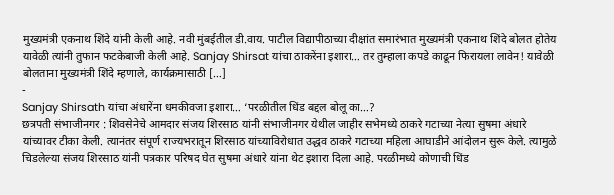मुख्यमंत्री एकनाथ शिंदे यांनी केली आहे. नवी मुंबईतील डी.वाय. पाटील विद्यापीठाच्या दीक्षांत समारंभात मुख्यमंत्री एकनाथ शिंदे बोलत होतेय यावेळी त्यांनी तुफान फटकेबाजी केली आहे. Sanjay Shirsat यांचा ठाकरेंना इशारा… तर तुम्हाला कपडे काढून फिरायला लावेन! यावेळी बोलताना मुख्यमंत्री शिंदे म्हणाले, कार्यक्रमासाठी […]
-
Sanjay Shirsath यांचा अंधारेंना धमकीवजा इशारा… ‘परळीतील धिंड बद्दल बोलू का…?
छत्रपती संभाजीनगर : शिवसेनेचे आमदार संजय शिरसाठ यांनी संभाजीनगर येथील जाहीर सभेमध्ये ठाकरे गटाच्या नेत्या सुषमा अंधारे यांच्यावर टीका केली. त्यानंतर संपूर्ण राज्यभरातून शिरसाठ यांच्याविरोधात उद्धव ठाकरे गटाच्या महिला आघाडीने आंदोलन सुरू केले. त्यामुळे चिडलेल्या संजय शिरसाठ यांनी पत्रकार परिषद घेत सुषमा अंधारे यांना थेट इशारा दिला आहे. परळीमध्ये कोणाची धिंड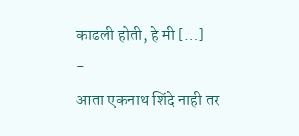काढली होती, हे मी […]
-
आता एकनाथ शिंदे नाही तर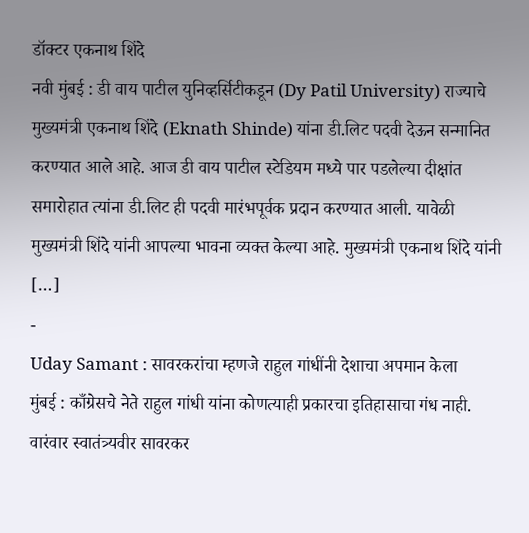डॉक्टर एकनाथ शिंदे
नवी मुंबई : डी वाय पाटील युनिव्हर्सिटीकडून (Dy Patil University) राज्याचे मुख्यमंत्री एकनाथ शिंदे (Eknath Shinde) यांना डी.लिट पदवी देऊन सन्मानित करण्यात आले आहे. आज डी वाय पाटील स्टेडियम मध्ये पार पडलेल्या दीक्षांत समारोहात त्यांना डी.लिट ही पदवी मारंभपूर्वक प्रदान करण्यात आली. यावेळी मुख्यमंत्री शिंदे यांनी आपल्या भावना व्यक्त केल्या आहे. मुख्यमंत्री एकनाथ शिंदे यांनी […]
-
Uday Samant : सावरकरांचा म्हणजे राहुल गांधींनी देशाचा अपमान केला
मुंबई : काँग्रेसचे नेते राहुल गांधी यांना कोणत्याही प्रकारचा इतिहासाचा गंध नाही. वारंवार स्वातंत्र्यवीर सावरकर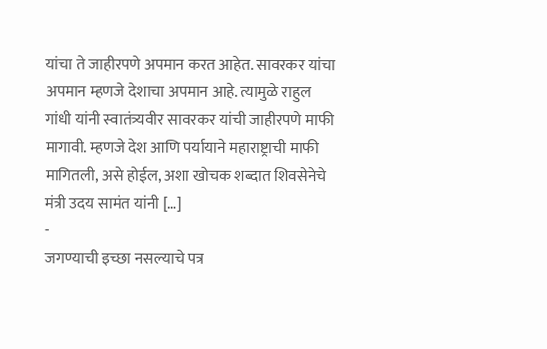यांचा ते जाहीरपणे अपमान करत आहेत. सावरकर यांचा अपमान म्हणजे देशाचा अपमान आहे. त्यामुळे राहुल गांधी यांनी स्वातंत्र्यवीर सावरकर यांची जाहीरपणे माफी मागावी. म्हणजे देश आणि पर्यायाने महाराष्ट्राची माफी मागितली, असे होईल, अशा खोचक शब्दात शिवसेनेचे मंत्री उदय सामंत यांनी […]
-
जगण्याची इच्छा नसल्याचे पत्र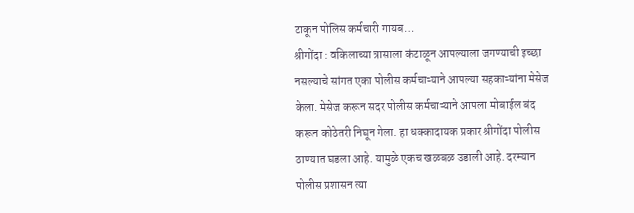टाकून पोलिस कर्मचारी गायब…
श्रीगोंदा : वकिलाच्या त्रासाला कंटाळून आपल्याला जगण्याची इच्छा नसल्याचे सांगत एका पोलीस कर्मचाऱ्याने आपल्या सहकाऱ्यांना मेसेज केला. मेसेज करून सदर पोलीस कर्मचाऱ्याने आपला मोबाईल बंद करून कोठेतरी निघून गेला. हा धक्कादायक प्रकार श्रीगोंदा पोलीस ठाण्यात घडला आहे. यामुळे एकच खळबळ उडाली आहे. दरम्यान पोलीस प्रशासन त्या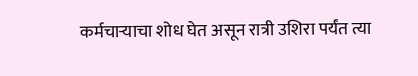कर्मचाऱ्याचा शोध घेत असून रात्री उशिरा पर्यंत त्या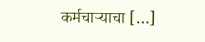कर्मचाऱ्याचा […]